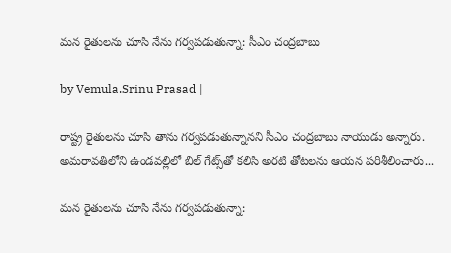మన రైతులను చూసి నేను గర్వపడుతున్నా: సీఎం చంద్రబాబు

by Vemula.Srinu Prasad |

రాష్ట్ర రైతులను చూసి తాను గర్వపడుతున్నానని సీఎం చంద్రబాబు నాయుడు అన్నారు. అమరావతిలోని ఉండవల్లిలో బిల్ గేట్స్‌తో కలిసి అరటి తోటలను ఆయన పరిశీలించారు...

మన రైతులను చూసి నేను గర్వపడుతున్నా: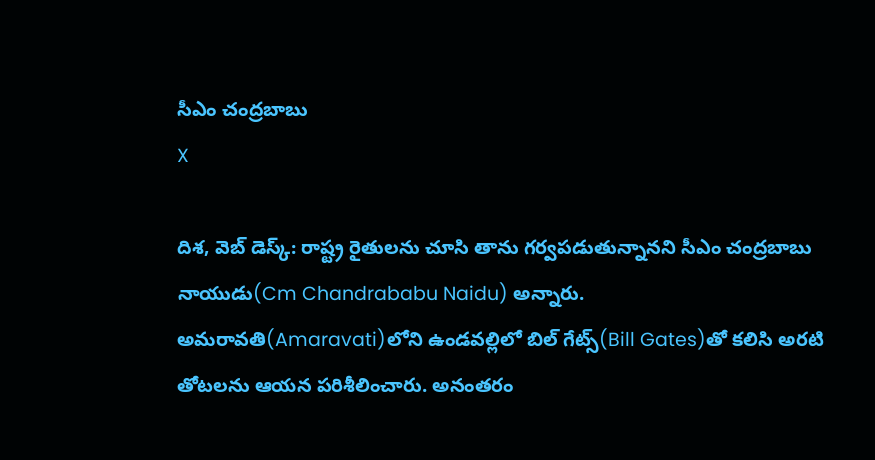సీఎం చంద్రబాబు
X

దిశ, వెబ్ డెస్క్: రాష్ట్ర రైతులను చూసి తాను గర్వపడుతున్నానని సీఎం చంద్రబాబు నాయుడు(Cm Chandrababu Naidu) అన్నారు. అమరావతి(Amaravati)లోని ఉండవల్లిలో బిల్ గేట్స్‌(Bill Gates)తో కలిసి అరటి తోటలను ఆయన పరిశీలించారు. అనంతరం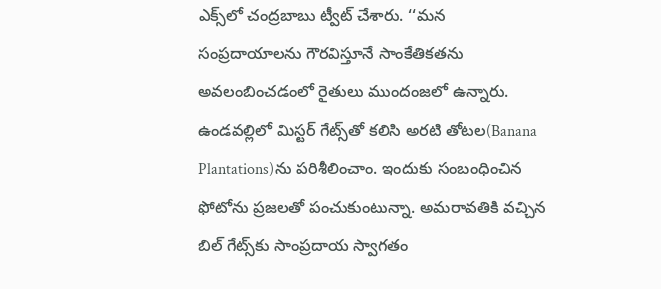ఎక్స్‌లో చంద్రబాబు ట్వీట్ చేశారు. ‘‘మన సంప్రదాయాలను గౌరవిస్తూనే సాంకేతికతను అవలంబించడంలో రైతులు ముందంజలో ఉన్నారు. ఉండవల్లిలో మిస్టర్ గేట్స్‌తో కలిసి అరటి తోటల(Banana Plantations)ను పరిశీలించాం. ఇందుకు సంబంధించిన ఫోటోను ప్రజలతో పంచుకుంటున్నా. అమరావతికి వచ్చిన బిల్ గేట్స్‌కు సాంప్రదాయ స్వాగతం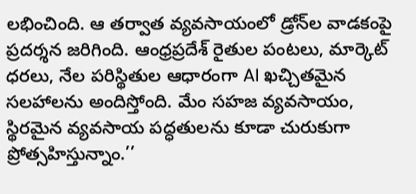లభించింది. ఆ తర్వాత వ్యవసాయంలో డ్రోన్‌ల వాడకంపై ప్రదర్శన జరిగింది. ఆంధ్రప్రదేశ్ రైతుల పంటలు, మార్కెట్ ధరలు, నేల పరిస్థితుల ఆధారంగా AI ఖచ్చితమైన సలహాలను అందిస్తోంది. మేం సహజ వ్యవసాయం, స్థిరమైన వ్యవసాయ పద్ధతులను కూడా చురుకుగా ప్రోత్సహిస్తున్నాం.’’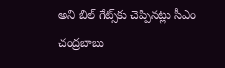అని బిల్ గేట్స్‌కు చెప్పినట్లు సీఎం చంద్రబాబు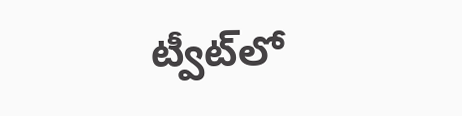ట్వీట్‌లో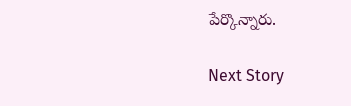పేర్కొన్నారు.

Next Story